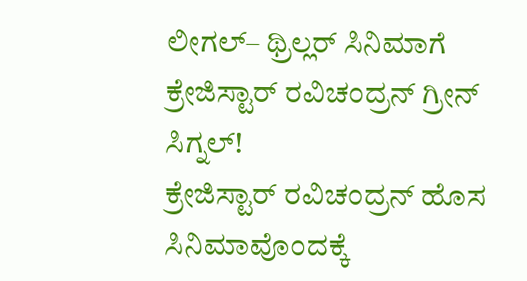ಲೀಗಲ್– ಥ್ರಿಲ್ಲರ್ ಸಿನಿಮಾಗೆ ಕ್ರೇಜಿಸ್ಟಾರ್ ರವಿಚಂದ್ರನ್ ಗ್ರೀನ್ ಸಿಗ್ನಲ್!
ಕ್ರೇಜಿಸ್ಟಾರ್ ರವಿಚಂದ್ರನ್ ಹೊಸ ಸಿನಿಮಾವೊಂದಕ್ಕೆ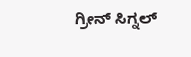ಗ್ರೀನ್ ಸಿಗ್ನಲ್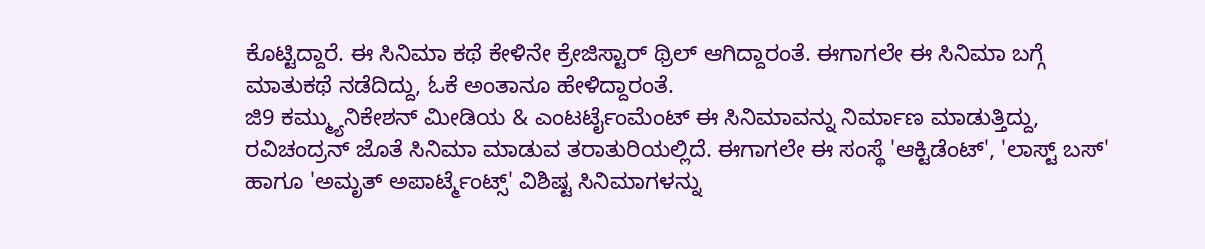ಕೊಟ್ಟಿದ್ದಾರೆ. ಈ ಸಿನಿಮಾ ಕಥೆ ಕೇಳಿನೇ ಕ್ರೇಜಿಸ್ಟಾರ್ ಥ್ರಿಲ್ ಆಗಿದ್ದಾರಂತೆ. ಈಗಾಗಲೇ ಈ ಸಿನಿಮಾ ಬಗ್ಗೆ ಮಾತುಕಥೆ ನಡೆದಿದ್ದು, ಓಕೆ ಅಂತಾನೂ ಹೇಳಿದ್ದಾರಂತೆ.
ಜಿ9 ಕಮ್ಮ್ಯುನಿಕೇಶನ್ ಮೀಡಿಯ & ಎಂಟರ್ಟೈಂಮೆಂಟ್ ಈ ಸಿನಿಮಾವನ್ನು ನಿರ್ಮಾಣ ಮಾಡುತ್ತಿದ್ದು, ರವಿಚಂದ್ರನ್ ಜೊತೆ ಸಿನಿಮಾ ಮಾಡುವ ತರಾತುರಿಯಲ್ಲಿದೆ. ಈಗಾಗಲೇ ಈ ಸಂಸ್ಥೆ 'ಆಕ್ಟಿಡೆಂಟ್', 'ಲಾಸ್ಟ್ ಬಸ್' ಹಾಗೂ 'ಅಮೃತ್ ಅಪಾರ್ಟ್ಮೆಂಟ್ಸ್' ವಿಶಿಷ್ಟ ಸಿನಿಮಾಗಳನ್ನು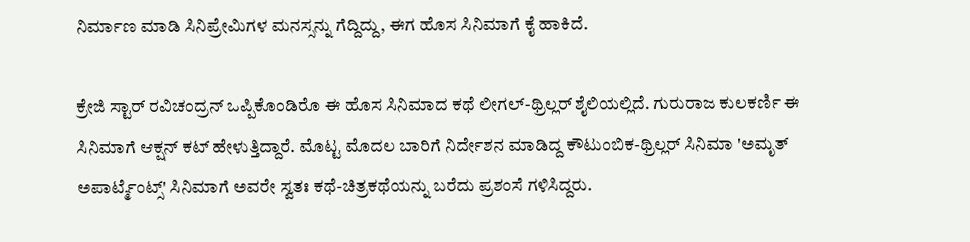ನಿರ್ಮಾಣ ಮಾಡಿ ಸಿನಿಪ್ರೇಮಿಗಳ ಮನಸ್ಸನ್ನು ಗೆದ್ದಿದ್ದು, ಈಗ ಹೊಸ ಸಿನಿಮಾಗೆ ಕೈ ಹಾಕಿದೆ.

ಕ್ರೇಜಿ ಸ್ಟಾರ್ ರವಿಚಂದ್ರನ್ ಒಪ್ಪಿಕೊಂಡಿರೊ ಈ ಹೊಸ ಸಿನಿಮಾದ ಕಥೆ ಲೀಗಲ್-ಥ್ರಿಲ್ಲರ್ ಶೈಲಿಯಲ್ಲಿದೆ. ಗುರುರಾಜ ಕುಲಕರ್ಣಿ ಈ ಸಿನಿಮಾಗೆ ಆಕ್ಷನ್ ಕಟ್ ಹೇಳುತ್ತಿದ್ದಾರೆ. ಮೊಟ್ಟ ಮೊದಲ ಬಾರಿಗೆ ನಿರ್ದೇಶನ ಮಾಡಿದ್ದ ಕೌಟುಂಬಿಕ-ಥ್ರಿಲ್ಲರ್ ಸಿನಿಮಾ 'ಅಮೃತ್ ಅಪಾರ್ಟ್ಮೆಂಟ್ಸ್' ಸಿನಿಮಾಗೆ ಅವರೇ ಸ್ವತಃ ಕಥೆ-ಚಿತ್ರಕಥೆಯನ್ನು ಬರೆದು ಪ್ರಶಂಸೆ ಗಳಿಸಿದ್ದರು.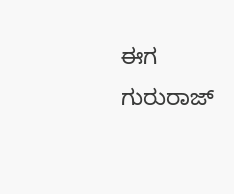ಈಗ ಗುರುರಾಜ್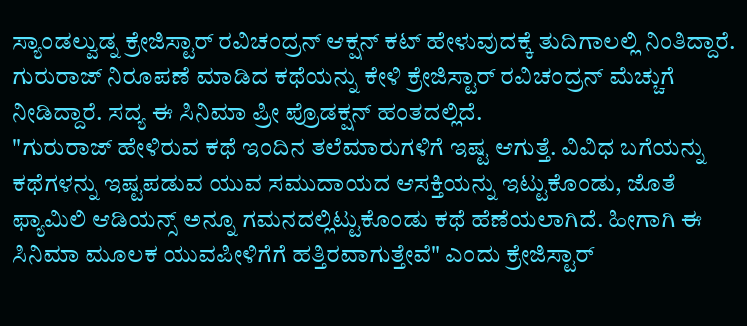ಸ್ಯಾಂಡಲ್ವುಡ್ನ ಕ್ರೇಜಿಸ್ಟಾರ್ ರವಿಚಂದ್ರನ್ ಆಕ್ಷನ್ ಕಟ್ ಹೇಳುವುದಕ್ಕೆ ತುದಿಗಾಲಲ್ಲಿ ನಿಂತಿದ್ದಾರೆ. ಗುರುರಾಜ್ ನಿರೂಪಣೆ ಮಾಡಿದ ಕಥೆಯನ್ನು ಕೇಳಿ ಕ್ರೇಜಿಸ್ಟಾರ್ ರವಿಚಂದ್ರನ್ ಮೆಚ್ಚುಗೆ ನೀಡಿದ್ದಾರೆ. ಸದ್ಯ ಈ ಸಿನಿಮಾ ಪ್ರೀ ಪ್ರೊಡಕ್ಷನ್ ಹಂತದಲ್ಲಿದೆ.
"ಗುರುರಾಜ್ ಹೇಳಿರುವ ಕಥೆ ಇಂದಿನ ತಲೆಮಾರುಗಳಿಗೆ ಇಷ್ಟ ಆಗುತ್ತೆ. ವಿವಿಧ ಬಗೆಯನ್ನು ಕಥೆಗಳನ್ನು ಇಷ್ಟಪಡುವ ಯುವ ಸಮುದಾಯದ ಆಸಕ್ತಿಯನ್ನು ಇಟ್ಟುಕೊಂಡು, ಜೊತೆ ಫ್ಯಾಮಿಲಿ ಆಡಿಯನ್ಸ್ ಅನ್ನೂ ಗಮನದಲ್ಲಿಟ್ಟುಕೊಂಡು ಕಥೆ ಹೆಣೆಯಲಾಗಿದೆ. ಹೀಗಾಗಿ ಈ ಸಿನಿಮಾ ಮೂಲಕ ಯುವಪೀಳಿಗೆಗೆ ಹತ್ತಿರವಾಗುತ್ತೇವೆ" ಎಂದು ಕ್ರೇಜಿಸ್ಟಾರ್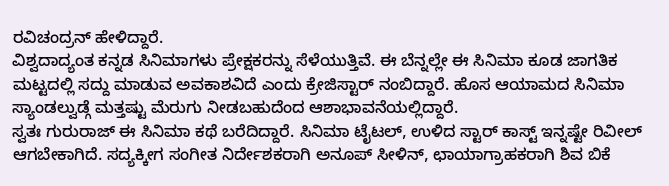ರವಿಚಂದ್ರನ್ ಹೇಳಿದ್ದಾರೆ.
ವಿಶ್ವದಾದ್ಯಂತ ಕನ್ನಡ ಸಿನಿಮಾಗಳು ಪ್ರೇಕ್ಷಕರನ್ನು ಸೆಳೆಯುತ್ತಿವೆ. ಈ ಬೆನ್ನಲ್ಲೇ ಈ ಸಿನಿಮಾ ಕೂಡ ಜಾಗತಿಕ ಮಟ್ಟದಲ್ಲಿ ಸದ್ದು ಮಾಡುವ ಅವಕಾಶವಿದೆ ಎಂದು ಕ್ರೇಜಿಸ್ಟಾರ್ ನಂಬಿದ್ದಾರೆ. ಹೊಸ ಆಯಾಮದ ಸಿನಿಮಾ ಸ್ಯಾಂಡಲ್ವುಡ್ಗೆ ಮತ್ತಷ್ಟು ಮೆರುಗು ನೀಡಬಹುದೆಂದ ಆಶಾಭಾವನೆಯಲ್ಲಿದ್ದಾರೆ.
ಸ್ವತಃ ಗುರುರಾಜ್ ಈ ಸಿನಿಮಾ ಕಥೆ ಬರೆದಿದ್ದಾರೆ. ಸಿನಿಮಾ ಟೈಟಲ್, ಉಳಿದ ಸ್ಟಾರ್ ಕಾಸ್ಟ್ ಇನ್ನಷ್ಟೇ ರಿವೀಲ್ ಆಗಬೇಕಾಗಿದೆ. ಸದ್ಯಕ್ಕೀಗ ಸಂಗೀತ ನಿರ್ದೇಶಕರಾಗಿ ಅನೂಪ್ ಸೀಳಿನ್, ಛಾಯಾಗ್ರಾಹಕರಾಗಿ ಶಿವ ಬಿಕೆ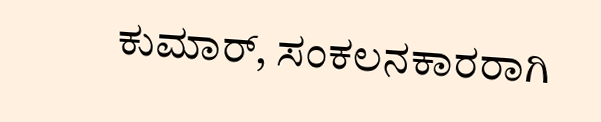ಕುಮಾರ್, ಸಂಕಲನಕಾರರಾಗಿ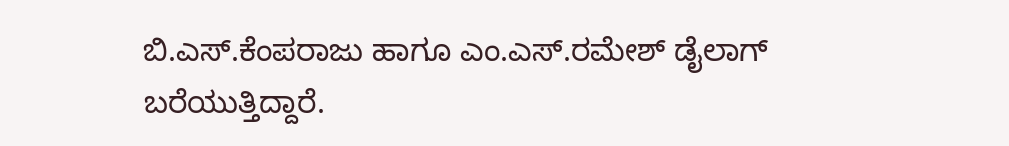ಬಿ.ಎಸ್.ಕೆಂಪರಾಜು ಹಾಗೂ ಎಂ.ಎಸ್.ರಮೇಶ್ ಡೈಲಾಗ್ ಬರೆಯುತ್ತಿದ್ದಾರೆ.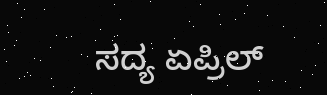ಸದ್ಯ ಏಪ್ರಿಲ್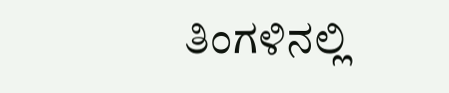ತಿಂಗಳಿನಲ್ಲಿ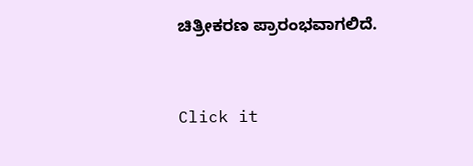ಚಿತ್ರೀಕರಣ ಪ್ರಾರಂಭವಾಗಲಿದೆ.


Click it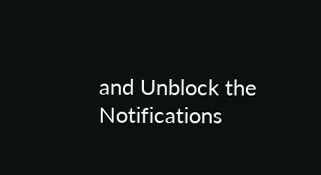and Unblock the Notifications